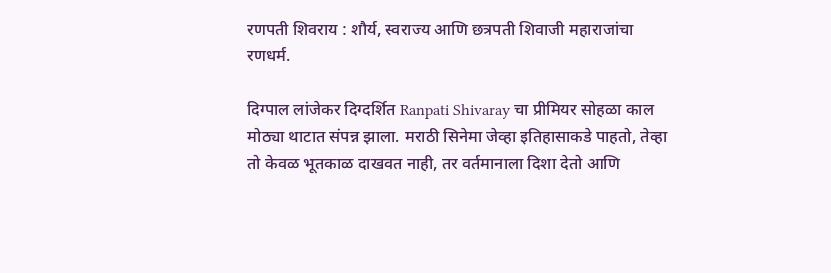रणपती शिवराय : शौर्य, स्वराज्य आणि छत्रपती शिवाजी महाराजांचा रणधर्म.

दिग्पाल लांजेकर दिग्दर्शित Ranpati Shivaray चा प्रीमियर सोहळा काल मोठ्या थाटात संपन्न झाला. मराठी सिनेमा जेव्हा इतिहासाकडे पाहतो, तेव्हा तो केवळ भूतकाळ दाखवत नाही, तर वर्तमानाला दिशा देतो आणि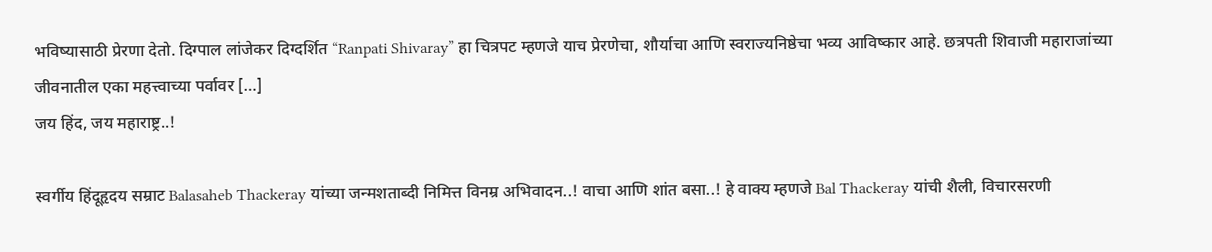भविष्यासाठी प्रेरणा देतो. दिग्पाल लांजेकर दिग्दर्शित “Ranpati Shivaray” हा चित्रपट म्हणजे याच प्रेरणेचा, शौर्याचा आणि स्वराज्यनिष्ठेचा भव्य आविष्कार आहे. छत्रपती शिवाजी महाराजांच्या जीवनातील एका महत्त्वाच्या पर्वावर […]
जय हिंद, जय महाराष्ट्र..!

स्वर्गीय हिंदूहृदय सम्राट Balasaheb Thackeray यांच्या जन्मशताब्दी निमित्त विनम्र अभिवादन..! वाचा आणि शांत बसा..! हे वाक्य म्हणजे Bal Thackeray यांची शैली, विचारसरणी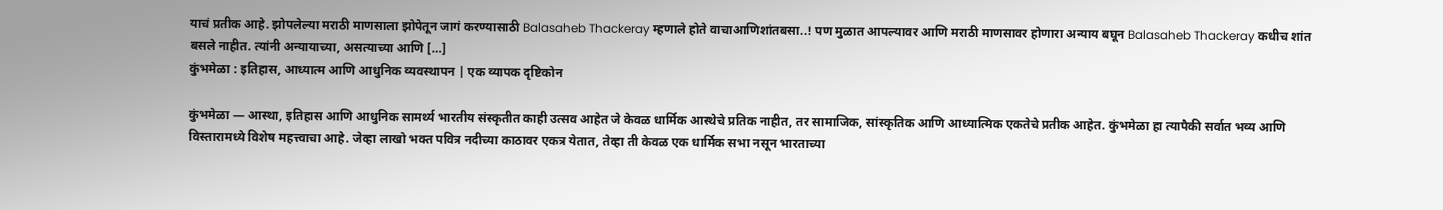याचं प्रतीक आहे. झोपलेल्या मराठी माणसाला झोपेतून जागं करण्यासाठी Balasaheb Thackeray म्हणाले होते वाचाआणिशांतबसा..! पण मुळात आपल्यावर आणि मराठी माणसावर होणारा अन्याय बघून Balasaheb Thackeray कधीच शांत बसले नाहीत. त्यांनी अन्यायाच्या, असत्याच्या आणि […]
कुंभमेळा : इतिहास, आध्यात्म आणि आधुनिक व्यवस्थापन | एक व्यापक दृष्टिकोन

कुंभमेळा — आस्था, इतिहास आणि आधुनिक सामर्थ्य भारतीय संस्कृतीत काही उत्सव आहेत जे केवळ धार्मिक आस्थेचे प्रतिक नाहीत, तर सामाजिक, सांस्कृतिक आणि आध्यात्मिक एकतेचे प्रतीक आहेत. कुंभमेळा हा त्यापैकी सर्वात भव्य आणि विस्तारामध्ये विशेष महत्त्वाचा आहे. जेव्हा लाखो भक्त पवित्र नदीच्या काठावर एकत्र येतात, तेव्हा ती केवळ एक धार्मिक सभा नसून भारताच्या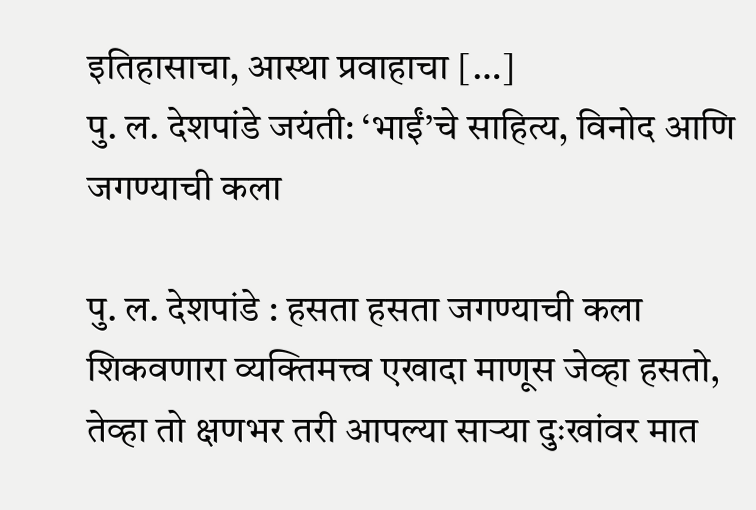इतिहासाचा, आस्था प्रवाहाचा […]
पु. ल. देशपांडे जयंती: ‘भाईं’चे साहित्य, विनोद आणि जगण्याची कला

पु. ल. देशपांडे : हसता हसता जगण्याची कला शिकवणारा व्यक्तिमत्त्व एखादा माणूस जेव्हा हसतो, तेव्हा तो क्षणभर तरी आपल्या साऱ्या दुःखांवर मात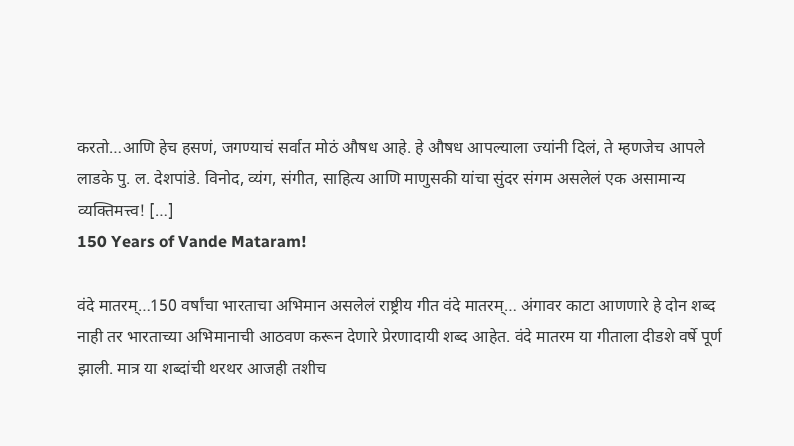करतो…आणि हेच हसणं, जगण्याचं सर्वात मोठं औषध आहे. हे औषध आपल्याला ज्यांनी दिलं, ते म्हणजेच आपले लाडके पु. ल. देशपांडे. विनोद, व्यंग, संगीत, साहित्य आणि माणुसकी यांचा सुंदर संगम असलेलं एक असामान्य व्यक्तिमत्त्व! […]
150 Years of Vande Mataram!

वंदे मातरम्…150 वर्षांचा भारताचा अभिमान असलेलं राष्ट्रीय गीत वंदे मातरम्… अंगावर काटा आणणारे हे दोन शब्द नाही तर भारताच्या अभिमानाची आठवण करून देणारे प्रेरणादायी शब्द आहेत. वंदे मातरम या गीताला दीडशे वर्षे पूर्ण झाली. मात्र या शब्दांची थरथर आजही तशीच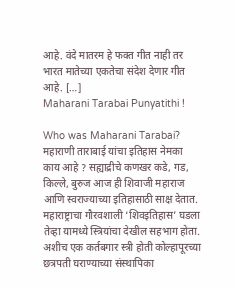आहे. वंदे मातरम हे फक्त गीत नाही तर भारत मातेच्या एकतेचा संदेश देणार गीत आहे. […]
Maharani Tarabai Punyatithi !

Who was Maharani Tarabai? महाराणी ताराबाई यांचा इतिहास नेमका काय आहे ? सह्याद्रीचे कणखर कडे, गड, किल्ले, बुरुज आज ही शिवाजी महाराज आणि स्वराज्याच्या इतिहासाठी साक्ष देतात. महाराष्ट्राचा गौरवशाली ‘शिवइतिहास’ घडला तेव्हा यामध्ये स्त्रियांचा देखील सहभाग होता. अशीच एक कर्तबगार स्त्री होती कोल्हापूरच्या छत्रपती घराण्याच्या संस्थापिका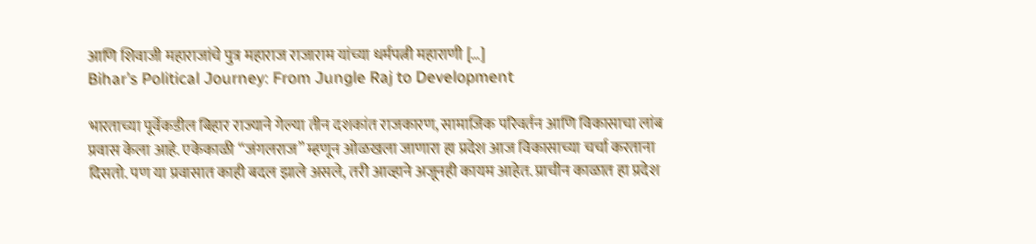आणि शिवाजी महाराजांचे पुत्र महाराज राजाराम यांच्या धर्मपत्नी महाराणी […]
Bihar’s Political Journey: From Jungle Raj to Development

भारताच्या पूर्वेकडील बिहार राज्याने गेल्या तीन दशकांत राजकारण, सामाजिक परिवर्तन आणि विकासाचा लांब प्रवास केला आहे. एकेकाळी “जंगलराज” म्हणून ओळखला जाणारा हा प्रदेश आज विकासाच्या चर्चा करताना दिसतो. पण या प्रवासात काही बदल झाले असले, तरी आव्हाने अजूनही कायम आहेत. प्राचीन काळात हा प्रदेश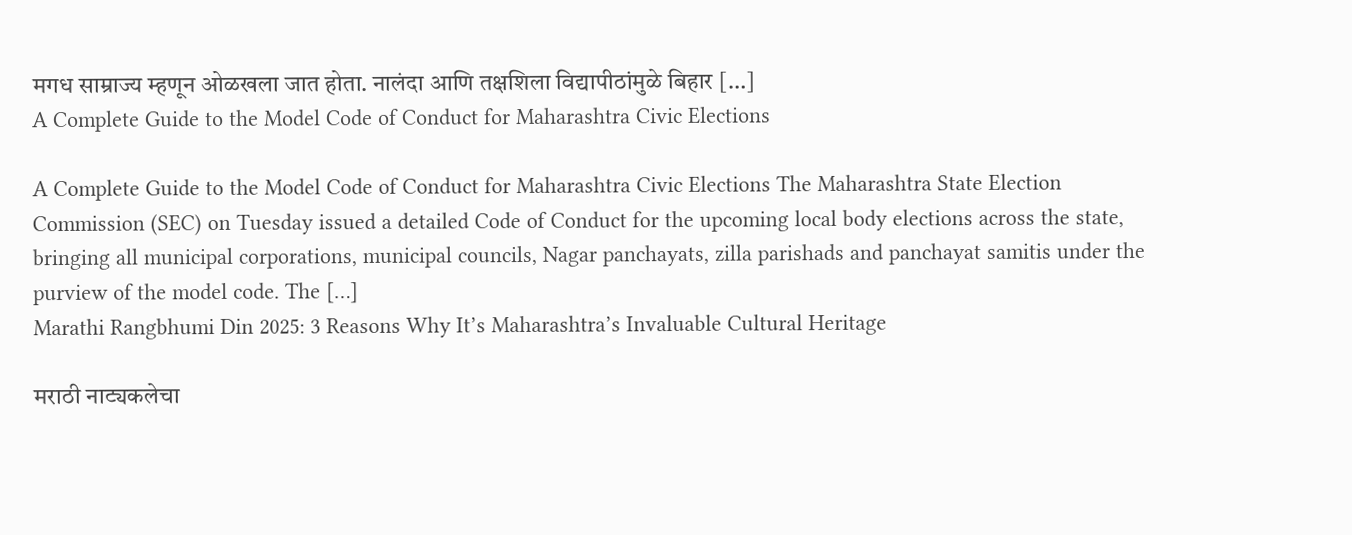मगध साम्राज्य म्हणून ओळखला जात होता. नालंदा आणि तक्षशिला विद्यापीठांमुळे बिहार […]
A Complete Guide to the Model Code of Conduct for Maharashtra Civic Elections

A Complete Guide to the Model Code of Conduct for Maharashtra Civic Elections The Maharashtra State Election Commission (SEC) on Tuesday issued a detailed Code of Conduct for the upcoming local body elections across the state, bringing all municipal corporations, municipal councils, Nagar panchayats, zilla parishads and panchayat samitis under the purview of the model code. The […]
Marathi Rangbhumi Din 2025: 3 Reasons Why It’s Maharashtra’s Invaluable Cultural Heritage

मराठी नाट्यकलेचा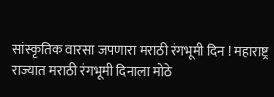सांस्कृतिक वारसा जपणारा मराठी रंगभूमी दिन ! महाराष्ट्र राज्यात मराठी रंगभूमी दिनाला मोठे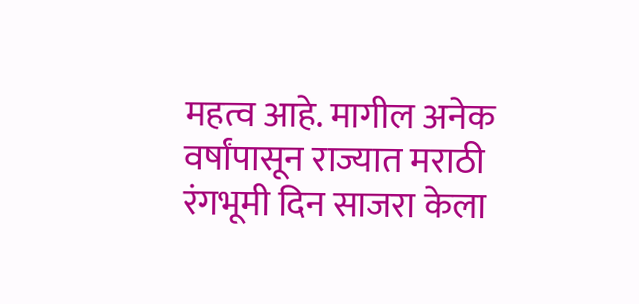महत्व आहे. मागील अनेक वर्षांपासून राज्यात मराठी रंगभूमी दिन साजरा केला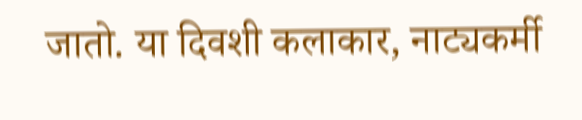जातो. या दिवशी कलाकार, नाट्यकर्मी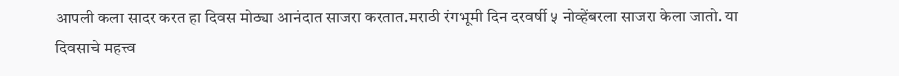आपली कला सादर करत हा दिवस मोठ्या आनंदात साजरा करतात.मराठी रंगभूमी दिन दरवर्षी ५ नोव्हेंबरला साजरा केला जातो. या दिवसाचे महत्त्व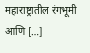महाराष्ट्रातील रंगभूमी आणि […]